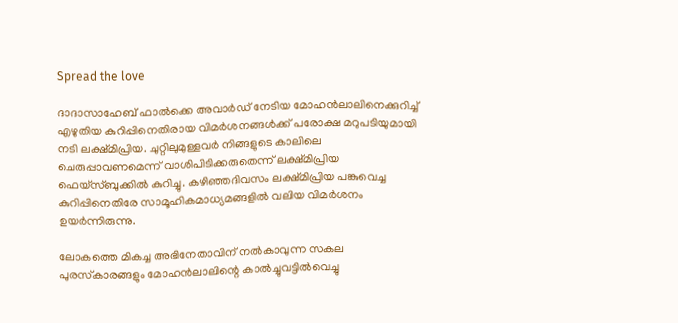Spread the love

ദാദാസാഹേബ് ഫാല്‍ക്കെ അവാര്‍ഡ് നേടിയ മോഹന്‍ലാലിനെക്കുറിച്ച് എഴുതിയ കുറിപ്പിനെതിരായ വിമര്‍ശനങ്ങള്‍ക്ക് പരോക്ഷ മറുപടിയുമായി നടി ലക്ഷ്മിപ്രിയ. ചുറ്റിലുമുള്ളവര്‍ നിങ്ങളുടെ കാലിലെ ചെരുപ്പാവണമെന്ന് വാശിപിടിക്കരുതെന്ന് ലക്ഷ്മിപ്രിയ ഫെയ്‌സ്ബുക്കില്‍ കുറിച്ചു. കഴിഞ്ഞദിവസം ലക്ഷ്മിപ്രിയ പങ്കുവെച്ച കുറിപ്പിനെതിരേ സാമൂഹികമാധ്യമങ്ങളില്‍ വലിയ വിമര്‍ശനം ഉയര്‍ന്നിരുന്നു.

ലോകത്തെ മികച്ച അഭിനേതാവിന് നല്‍കാവുന്ന സകല പുരസ്‌കാരങ്ങളും മോഹന്‍ലാലിന്റെ കാല്‍ച്ചുവട്ടില്‍വെച്ചു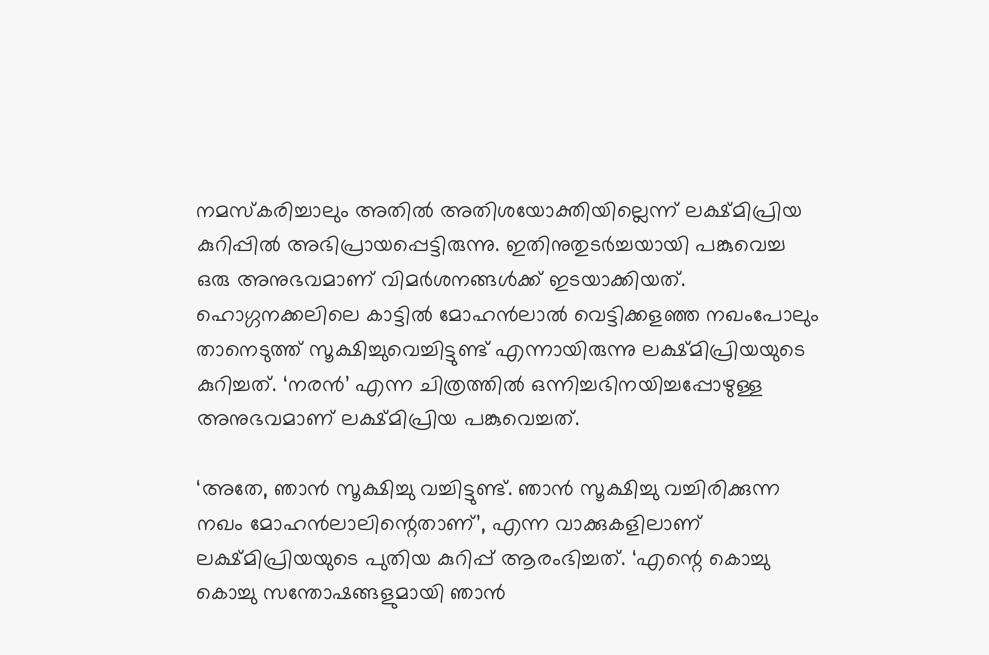നമസ്‌കരിച്ചാലും അതില്‍ അതിശയോക്തിയില്ലെന്ന് ലക്ഷ്മിപ്രിയ കുറിപ്പില്‍ അഭിപ്രായപ്പെട്ടിരുന്നു. ഇതിനുതുടര്‍ച്ചയായി പങ്കുവെച്ച ഒരു അനുഭവമാണ് വിമര്‍ശനങ്ങള്‍ക്ക് ഇടയാക്കിയത്. ഹൊഗ്ഗനക്കലിലെ കാട്ടില്‍ മോഹന്‍ലാല്‍ വെട്ടിക്കളഞ്ഞ നഖംപോലും താനെടുത്ത് സൂക്ഷിച്ചുവെച്ചിട്ടുണ്ട് എന്നായിരുന്നു ലക്ഷ്മിപ്രിയയുടെ കുറിച്ചത്. ‘നരന്‍’ എന്ന ചിത്രത്തില്‍ ഒന്നിച്ചഭിനയിച്ചപ്പോഴുള്ള അനുഭവമാണ് ലക്ഷ്മിപ്രിയ പങ്കുവെച്ചത്.

‘അതേ, ഞാന്‍ സൂക്ഷിച്ചു വച്ചിട്ടുണ്ട്. ഞാന്‍ സൂക്ഷിച്ചു വച്ചിരിക്കുന്ന നഖം മോഹന്‍ലാലിന്റെതാണ്’, എന്ന വാക്കുകളിലാണ് ലക്ഷ്മിപ്രിയയുടെ പുതിയ കുറിപ്പ് ആരംഭിച്ചത്. ‘എന്റെ കൊച്ചു കൊച്ചു സന്തോഷങ്ങളുമായി ഞാന്‍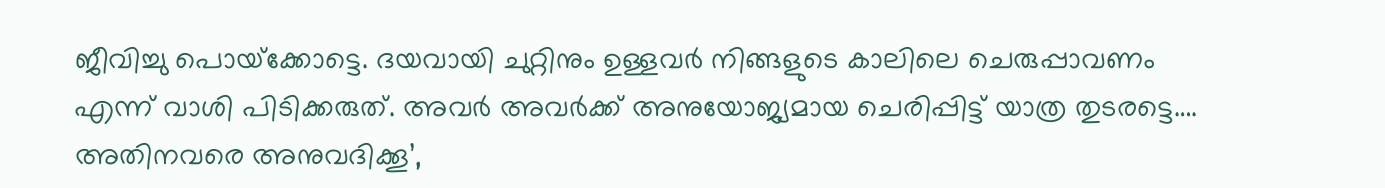ജീവിച്ചു പൊയ്‌ക്കോട്ടെ. ദയവായി ചുറ്റിനും ഉള്ളവര്‍ നിങ്ങളുടെ കാലിലെ ചെരുപ്പാവണം എന്ന് വാശി പിടിക്കരുത്. അവര്‍ അവര്‍ക്ക് അനുയോജ്യമായ ചെരിപ്പിട്ട് യാത്ര തുടരട്ടെ…. അതിനവരെ അനുവദിക്കൂ’,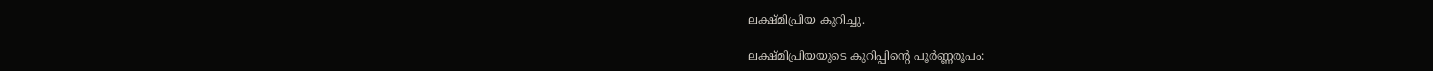ലക്ഷ്മിപ്രിയ കുറിച്ചു.

ലക്ഷ്മിപ്രിയയുടെ കുറിപ്പിന്റെ പൂര്‍ണ്ണരൂപം: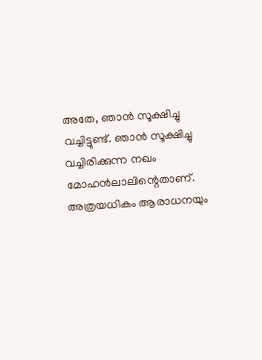അതേ, ഞാന്‍ സൂക്ഷിച്ചു വച്ചിട്ടുണ്ട്. ഞാന്‍ സൂക്ഷിച്ചു വച്ചിരിക്കുന്ന നഖം മോഹന്‍ലാലിന്റെതാണ്. അത്രയധികം ആരാധനയും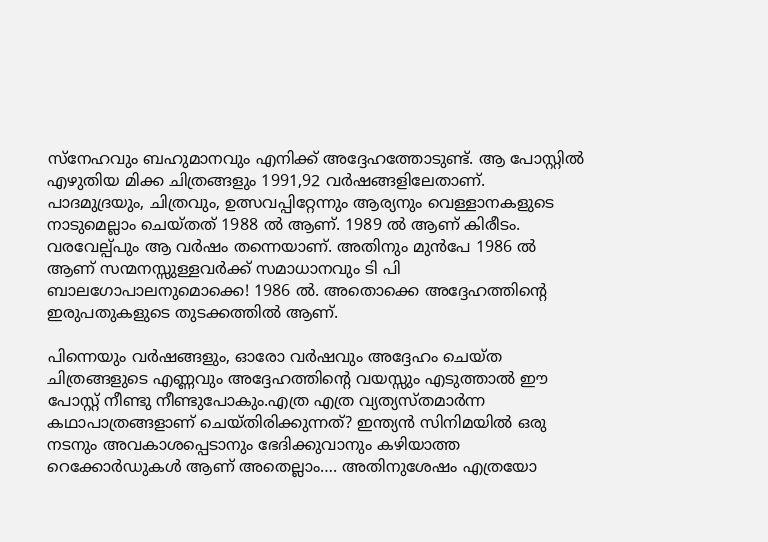സ്‌നേഹവും ബഹുമാനവും എനിക്ക് അദ്ദേഹത്തോടുണ്ട്. ആ പോസ്റ്റില്‍ എഴുതിയ മിക്ക ചിത്രങ്ങളും 1991,92 വര്‍ഷങ്ങളിലേതാണ്. പാദമുദ്രയും, ചിത്രവും, ഉത്സവപ്പിറ്റേന്നും ആര്യനും വെള്ളാനകളുടെ നാടുമെല്ലാം ചെയ്തത് 1988 ല്‍ ആണ്. 1989 ല്‍ ആണ് കിരീടം. വരവേല്പ്പും ആ വര്‍ഷം തന്നെയാണ്. അതിനും മുന്‍പേ 1986 ല്‍ ആണ് സന്മനസ്സുള്ളവര്‍ക്ക് സമാധാനവും ടി പി ബാലഗോപാലനുമൊക്കെ! 1986 ല്‍. അതൊക്കെ അദ്ദേഹത്തിന്റെ ഇരുപതുകളുടെ തുടക്കത്തില്‍ ആണ്.

പിന്നെയും വര്‍ഷങ്ങളും, ഓരോ വര്‍ഷവും അദ്ദേഹം ചെയ്ത ചിത്രങ്ങളുടെ എണ്ണവും അദ്ദേഹത്തിന്റെ വയസ്സും എടുത്താല്‍ ഈ പോസ്റ്റ് നീണ്ടു നീണ്ടുപോകും.എത്ര എത്ര വ്യത്യസ്തമാര്‍ന്ന കഥാപാത്രങ്ങളാണ് ചെയ്തിരിക്കുന്നത്? ഇന്ത്യന്‍ സിനിമയില്‍ ഒരു നടനും അവകാശപ്പെടാനും ഭേദിക്കുവാനും കഴിയാത്ത റെക്കോര്‍ഡുകള്‍ ആണ് അതെല്ലാം…. അതിനുശേഷം എത്രയോ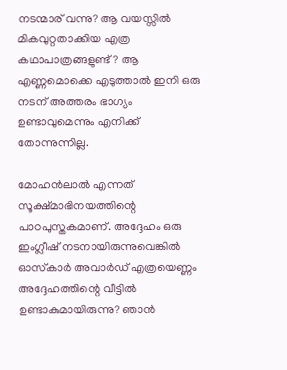നടന്മാര് വന്നു? ആ വയസ്സില്‍ മികവുറ്റതാക്കിയ എത്ര കഥാപാത്രങ്ങളുണ്ട്? ആ എണ്ണമൊക്കെ എടുത്താല്‍ ഇനി ഒരു നടന് അത്തരം ഭാഗ്യം ഉണ്ടാവുമെന്നും എനിക്ക് തോന്നുന്നില്ല.

മോഹന്‍ലാല്‍ എന്നത് സൂക്ഷ്മാഭിനയത്തിന്റെ പാഠപുസ്തകമാണ്. അദ്ദേഹം ഒരു ഇംഗ്ലീഷ് നടനായിരുന്നുവെങ്കില്‍ ഓസ്‌കാര്‍ അവാര്‍ഡ് എത്രയെണ്ണം അദ്ദേഹത്തിന്റെ വീട്ടില്‍ ഉണ്ടാകുമായിരുന്നു? ഞാന്‍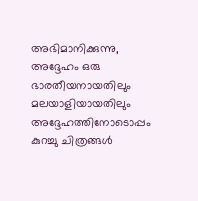അഭിമാനിക്കുന്നു, അദ്ദേഹം ഒരു ഭാരതീയനായതിലും മലയാളിയായതിലും അദ്ദേഹത്തിനോടൊപ്പം കുറച്ചു ചിത്രങ്ങള്‍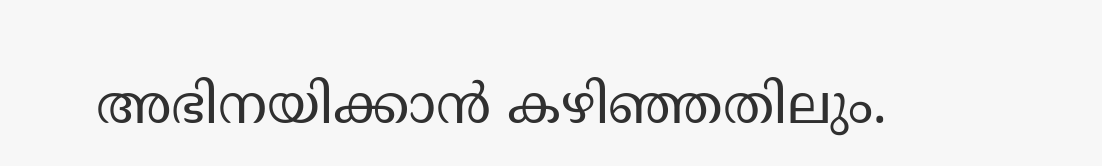അഭിനയിക്കാന്‍ കഴിഞ്ഞതിലും.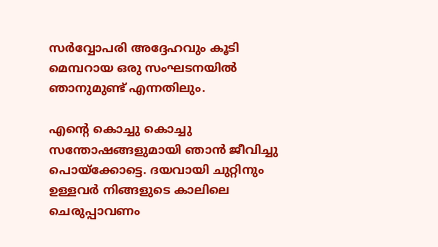സര്‍വ്വോപരി അദ്ദേഹവും കൂടി മെമ്പറായ ഒരു സംഘടനയില്‍ ഞാനുമുണ്ട് എന്നതിലും.

എന്റെ കൊച്ചു കൊച്ചു സന്തോഷങ്ങളുമായി ഞാന്‍ ജീവിച്ചു പൊയ്‌ക്കോട്ടെ. ദയവായി ചുറ്റിനും ഉള്ളവര്‍ നിങ്ങളുടെ കാലിലെ ചെരുപ്പാവണം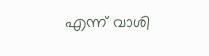എന്ന് വാശി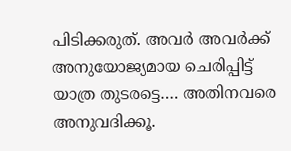പിടിക്കരുത്. അവര്‍ അവര്‍ക്ക് അനുയോജ്യമായ ചെരിപ്പിട്ട് യാത്ര തുടരട്ടെ…. അതിനവരെ അനുവദിക്കൂ.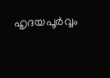ഹൃദയപൂര്‍വ്വം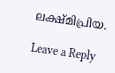ലക്ഷ്മിപ്രിയ.

Leave a Reply